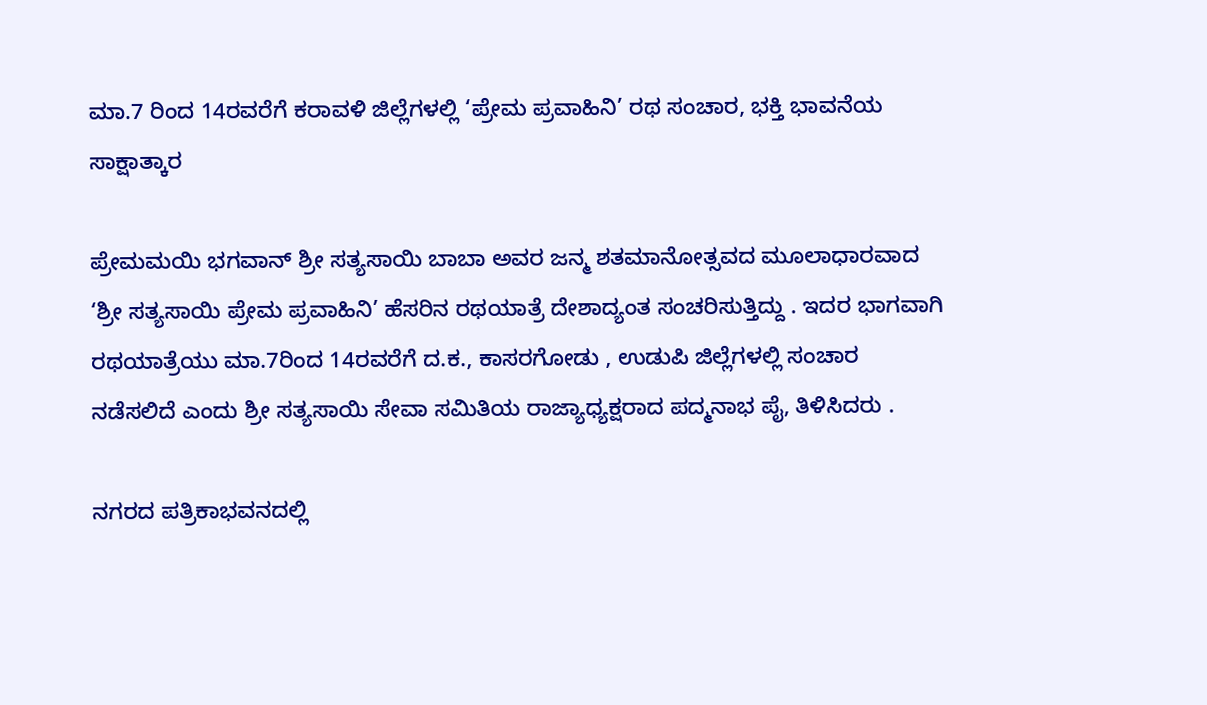ಮಾ.7 ರಿಂದ 14ರವರೆಗೆ ಕರಾವಳಿ ಜಿಲ್ಲೆಗಳಲ್ಲಿ ‘ಪ್ರೇಮ ಪ್ರವಾಹಿನಿ’ ರಥ ಸಂಚಾರ, ಭಕ್ತಿ ಭಾವನೆಯ ಸಾಕ್ಷಾತ್ಕಾರ

ಪ್ರೇಮಮಯಿ ಭಗವಾನ್ ಶ್ರೀ ಸತ್ಯಸಾಯಿ ಬಾಬಾ ಅವರ ಜನ್ಮ ಶತಮಾನೋತ್ಸವದ ಮೂಲಾಧಾರವಾದ ‘ಶ್ರೀ ಸತ್ಯಸಾಯಿ ಪ್ರೇಮ ಪ್ರವಾಹಿನಿ’ ಹೆಸರಿನ ರಥಯಾತ್ರೆ ದೇಶಾದ್ಯಂತ ಸಂಚರಿಸುತ್ತಿದ್ದು . ಇದರ ಭಾಗವಾಗಿ ರಥಯಾತ್ರೆಯು ಮಾ.7ರಿಂದ 14ರವರೆಗೆ ದ.ಕ., ಕಾಸರಗೋಡು , ಉಡುಪಿ ಜಿಲ್ಲೆಗಳಲ್ಲಿ ಸಂಚಾರ ನಡೆಸಲಿದೆ ಎಂದು ಶ್ರೀ ಸತ್ಯಸಾಯಿ ಸೇವಾ ಸಮಿತಿಯ ರಾಜ್ಯಾಧ್ಯಕ್ಷರಾದ ಪದ್ಮನಾಭ ಪೈ, ತಿಳಿಸಿದರು .

ನಗರದ ಪತ್ರಿಕಾಭವನದಲ್ಲಿ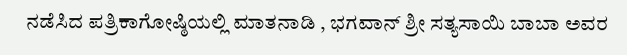ನಡೆಸಿದ ಪತ್ರಿಕಾಗೋಷ್ಠಿಯಲ್ಲಿ ಮಾತನಾಡಿ , ಭಗವಾನ್ ಶ್ರೀ ಸತ್ಯಸಾಯಿ ಬಾಬಾ ಅವರ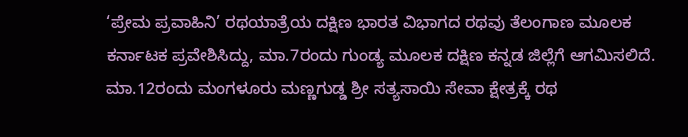‘ಪ್ರೇಮ ಪ್ರವಾಹಿನಿ’ ರಥಯಾತ್ರೆಯ ದಕ್ಷಿಣ ಭಾರತ ವಿಭಾಗದ ರಥವು ತೆಲಂಗಾಣ ಮೂಲಕ ಕರ್ನಾಟಕ ಪ್ರವೇಶಿಸಿದ್ದು, ಮಾ.7ರಂದು ಗುಂಡ್ಯ ಮೂಲಕ ದಕ್ಷಿಣ ಕನ್ನಡ ಜಿಲ್ಲೆಗೆ ಆಗಮಿಸಲಿದೆ. ಮಾ.12ರಂದು ಮಂಗಳೂರು ಮಣ್ಣಗುಡ್ಡ ಶ್ರೀ ಸತ್ಯಸಾಯಿ ಸೇವಾ ಕ್ಷೇತ್ರಕ್ಕೆ ರಥ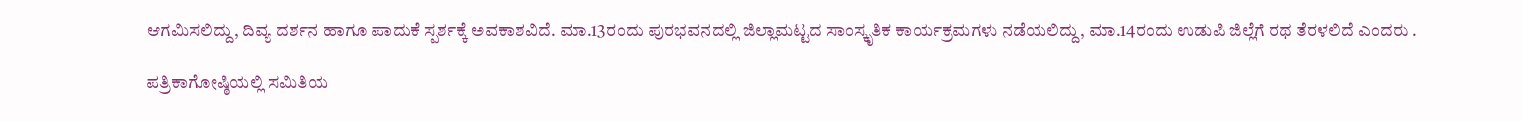ಆಗಮಿಸಲಿದ್ದು, ದಿವ್ಯ ದರ್ಶನ ಹಾಗೂ ಪಾದುಕೆ ಸ್ಪರ್ಶಕ್ಕೆ ಅವಕಾಶವಿದೆ. ಮಾ.13ರಂದು ಪುರಭವನದಲ್ಲಿ ಜಿಲ್ಲಾಮಟ್ಟದ ಸಾಂಸ್ಕೃತಿಕ ಕಾರ್ಯಕ್ರಮಗಳು ನಡೆಯಲಿದ್ದು, ಮಾ.14ರಂದು ಉಡುಪಿ ಜಿಲ್ಲೆಗೆ ರಥ ತೆರಳಲಿದೆ ಎಂದರು .

ಪತ್ರಿಕಾಗೋಷ್ಠಿಯಲ್ಲಿ ಸಮಿತಿಯ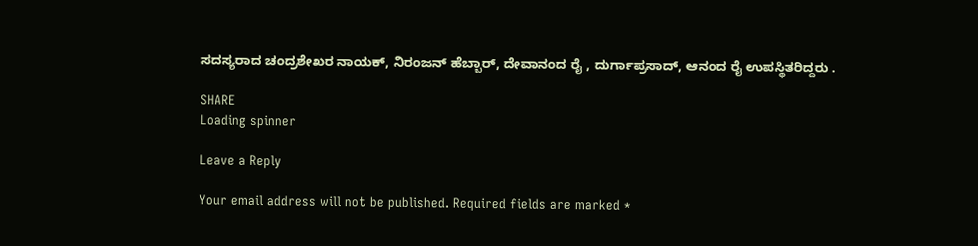ಸದಸ್ಯರಾದ ಚಂದ್ರಶೇಖರ ನಾಯಕ್, ನಿರಂಜನ್ ಹೆಬ್ಬಾರ್, ದೇವಾನಂದ ರೈ , ದುರ್ಗಾಪ್ರಸಾದ್, ಆನಂದ ರೈ ಉಪಸ್ಥಿತರಿದ್ದರು .

SHARE
Loading spinner

Leave a Reply

Your email address will not be published. Required fields are marked *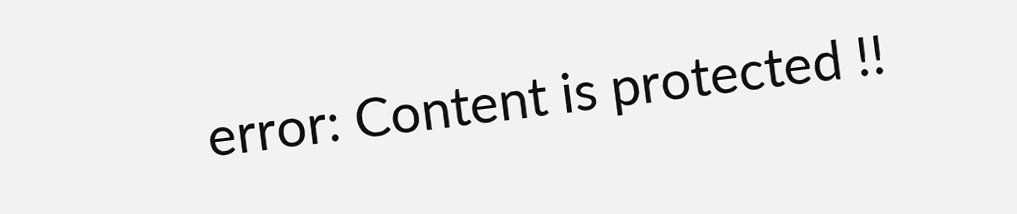error: Content is protected !!